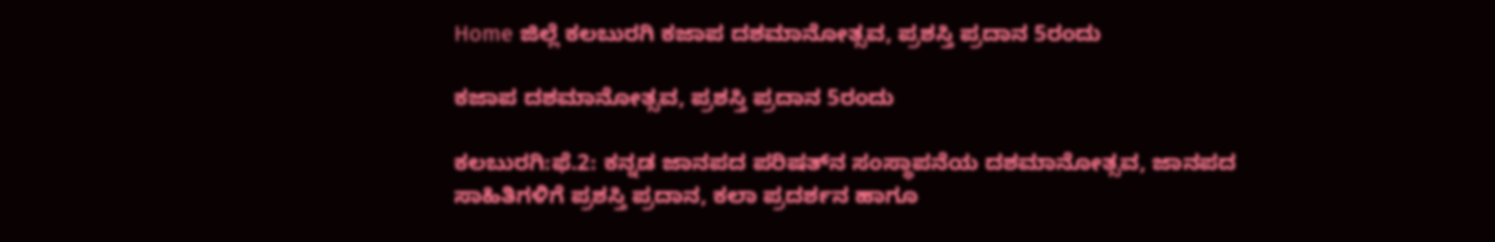Home ಜಿಲ್ಲೆ ಕಲಬುರಗಿ ಕಜಾಪ ದಶಮಾನೋತ್ಸವ, ಪ್ರಶಸ್ತಿ ಪ್ರದಾನ 5ರಂದು

ಕಜಾಪ ದಶಮಾನೋತ್ಸವ, ಪ್ರಶಸ್ತಿ ಪ್ರದಾನ 5ರಂದು

ಕಲಬುರಗಿ:ಫೆ.2: ಕನ್ನಡ ಜಾನಪದ ಪರಿಷತ್‍ನ ಸಂಸ್ಥಾಪನೆಯ ದಶಮಾನೋತ್ಸವ, ಜಾನಪದ ಸಾಹಿತಿಗಳಿಗೆ ಪ್ರಶಸ್ತಿ ಪ್ರದಾನ, ಕಲಾ ಪ್ರದರ್ಶನ ಹಾಗೂ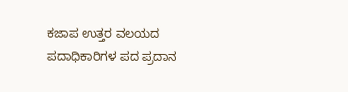ಕಜಾಪ ಉತ್ತರ ವಲಯದ ಪದಾಧಿಕಾರಿಗಳ ಪದ ಪ್ರದಾನ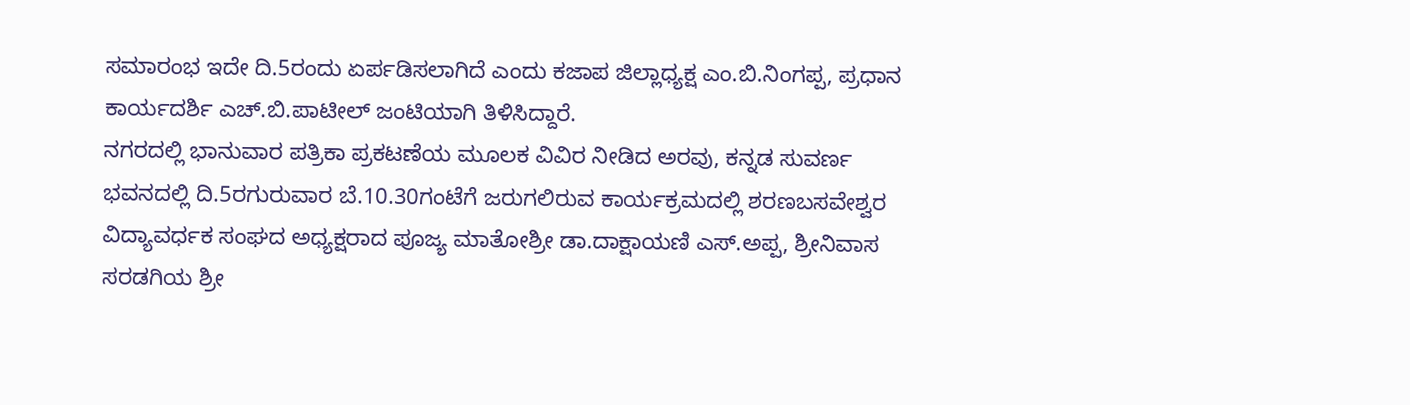ಸಮಾರಂಭ ಇದೇ ದಿ.5ರಂದು ಏರ್ಪಡಿಸಲಾಗಿದೆ ಎಂದು ಕಜಾಪ ಜಿಲ್ಲಾಧ್ಯಕ್ಷ ಎಂ.ಬಿ.ನಿಂಗಪ್ಪ, ಪ್ರಧಾನ ಕಾರ್ಯದರ್ಶಿ ಎಚ್.ಬಿ.ಪಾಟೀಲ್ ಜಂಟಿಯಾಗಿ ತಿಳಿಸಿದ್ದಾರೆ.
ನಗರದಲ್ಲಿ ಭಾನುವಾರ ಪತ್ರಿಕಾ ಪ್ರಕಟಣೆಯ ಮೂಲಕ ವಿವಿರ ನೀಡಿದ ಅರವು, ಕನ್ನಡ ಸುವರ್ಣ ಭವನದಲ್ಲಿ ದಿ.5ರಗುರುವಾರ ಬೆ.10.30ಗಂಟೆಗೆ ಜರುಗಲಿರುವ ಕಾರ್ಯಕ್ರಮದಲ್ಲಿ ಶರಣಬಸವೇಶ್ವರ ವಿದ್ಯಾವರ್ಧಕ ಸಂಘದ ಅಧ್ಯಕ್ಷರಾದ ಪೂಜ್ಯ ಮಾತೋಶ್ರೀ ಡಾ.ದಾಕ್ಷಾಯಣಿ ಎಸ್.ಅಪ್ಪ, ಶ್ರೀನಿವಾಸ ಸರಡಗಿಯ ಶ್ರೀ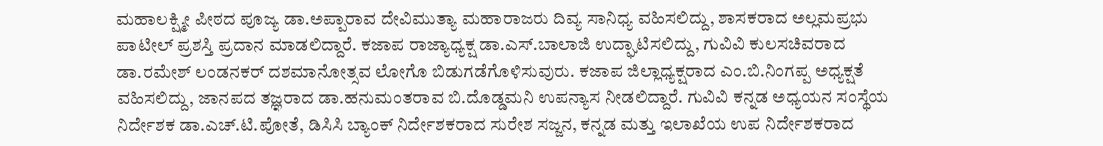ಮಹಾಲಕ್ಷ್ಮೀ ಪೀಠದ ಪೂಜ್ಯ ಡಾ.ಅಪ್ಪಾರಾವ ದೇವಿಮುತ್ಯಾ ಮಹಾರಾಜರು ದಿವ್ಯ ಸಾನಿಧ್ಯ ವಹಿಸಲಿದ್ದು, ಶಾಸಕರಾದ ಅಲ್ಲಮಪ್ರಭು ಪಾಟೀಲ್ ಪ್ರಶಸ್ತಿ ಪ್ರದಾನ ಮಾಡಲಿದ್ದಾರೆ. ಕಜಾಪ ರಾಜ್ಯಾಧ್ಯಕ್ಷ ಡಾ.ಎಸ್.ಬಾಲಾಜಿ ಉದ್ಘಾಟಿಸಲಿದ್ದು, ಗುವಿವಿ ಕುಲಸಚಿವರಾದ ಡಾ.ರಮೇಶ್ ಲಂಡನಕರ್ ದಶಮಾನೋತ್ಸವ ಲೋಗೊ ಬಿಡುಗಡೆಗೊಳಿಸುವುರು. ಕಜಾಪ ಜಿಲ್ಲಾಧ್ಯಕ್ಷರಾದ ಎಂ.ಬಿ.ನಿಂಗಪ್ಪ ಅಧ್ಯಕ್ಷತೆ ವಹಿಸಲಿದ್ದು, ಜಾನಪದ ತಜ್ಞರಾದ ಡಾ.ಹನುಮಂತರಾವ ಬಿ.ದೊಡ್ಡಮನಿ ಉಪನ್ಯಾಸ ನೀಡಲಿದ್ದಾರೆ. ಗುವಿವಿ ಕನ್ನಡ ಅಧ್ಯಯನ ಸಂಸ್ಥೆಯ ನಿರ್ದೇಶಕ ಡಾ.ಎಚ್.ಟಿ.ಪೋತೆ, ಡಿಸಿಸಿ ಬ್ಯಾಂಕ್ ನಿರ್ದೇಶಕರಾದ ಸುರೇಶ ಸಜ್ಜನ, ಕನ್ನಡ ಮತ್ತು ಇಲಾಖೆಯ ಉಪ ನಿರ್ದೇಶಕರಾದ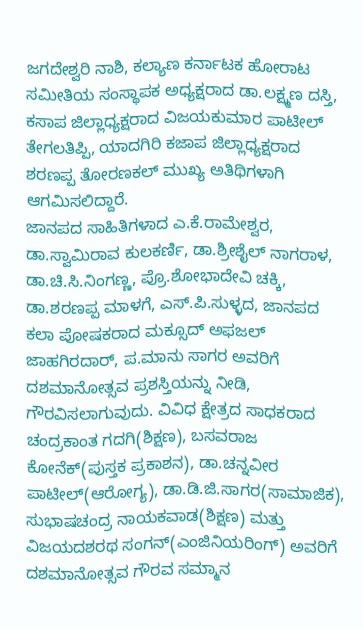ಜಗದೇಶ್ವರಿ ನಾಶಿ, ಕಲ್ಯಾಣ ಕರ್ನಾಟಕ ಹೋರಾಟ ಸಮೀತಿಯ ಸಂಸ್ಥಾಪಕ ಅಧ್ಯಕ್ಷರಾದ ಡಾ.ಲಕ್ಷ್ಮಣ ದಸ್ತಿ, ಕಸಾಪ ಜಿಲ್ಲಾಧ್ಯಕ್ಷರಾದ ವಿಜಯಕುಮಾರ ಪಾಟೀಲ್ ತೇಗಲತಿಪ್ಪಿ, ಯಾದಗಿರಿ ಕಜಾಪ ಜಿಲ್ಲಾಧ್ಯಕ್ಷರಾದ ಶರಣಪ್ಪ ತೋರಣಕಲ್ ಮುಖ್ಯ ಅತಿಥಿಗಳಾಗಿ ಆಗಮಿಸಲಿದ್ದಾರೆ.
ಜಾನಪದ ಸಾಹಿತಿಗಳಾದ ಎ.ಕೆ.ರಾಮೇಶ್ವರ, ಡಾ.ಸ್ವಾಮಿರಾವ ಕುಲಕರ್ಣಿ, ಡಾ.ಶ್ರೀಶೈಲ್ ನಾಗರಾಳ, ಡಾ.ಚಿ.ಸಿ.ನಿಂಗಣ್ಣ, ಪ್ರೊ.ಶೋಭಾದೇವಿ ಚಕ್ಕಿ, ಡಾ.ಶರಣಪ್ಪ ಮಾಳಗೆ, ಎಸ್.ಪಿ.ಸುಳ್ಳದ, ಜಾನಪದ ಕಲಾ ಪೋಷಕರಾದ ಮಕ್ಸೂದ್ ಅಫಜಲ್ ಜಾಹಗಿರದಾರ್, ಪ.ಮಾನು ಸಾಗರ ಅವರಿಗೆ ದಶಮಾನೋತ್ಸವ ಪ್ರಶಸ್ತಿಯನ್ನು ನೀಡಿ, ಗೌರವಿಸಲಾಗುವುದು. ವಿವಿಧ ಕ್ಷೇತ್ರದ ಸಾಧಕರಾದ ಚಂದ್ರಕಾಂತ ಗದಗಿ(ಶಿಕ್ಷಣ), ಬಸವರಾಜ ಕೋನೆಕ್(ಪುಸ್ತಕ ಪ್ರಕಾಶನ), ಡಾ.ಚನ್ನವೀರ ಪಾಟೀಲ್(ಆರೋಗ್ಯ), ಡಾ.ಡಿ.ಜಿ.ಸಾಗರ(ಸಾಮಾಜಿಕ), ಸುಭಾಷಚಂದ್ರ ನಾಯಕವಾಡ(ಶಿಕ್ಷಣ) ಮತ್ತು ವಿಜಯದಶರಥ ಸಂಗನ್(ಎಂಜಿನಿಯರಿಂಗ್) ಅವರಿಗೆ ದಶಮಾನೋತ್ಸವ ಗೌರವ ಸಮ್ಮಾನ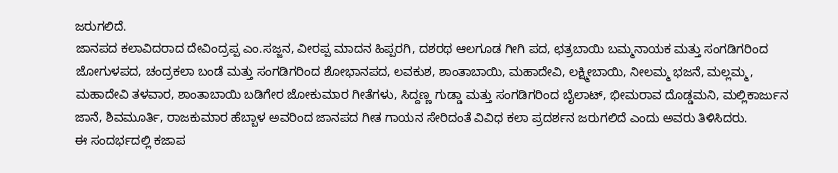ಜರುಗಲಿದೆ.
ಜಾನಪದ ಕಲಾವಿದರಾದ ದೇವಿಂದ್ರಪ್ಪ ಎಂ.ಸಜ್ಜನ, ವೀರಪ್ಪ ಮಾದನ ಹಿಪ್ಪರಗಿ, ದಶರಥ ಆಲಗೂಡ ಗೀಗಿ ಪದ, ಛತ್ರಬಾಯಿ ಬಮ್ಮನಾಯಕ ಮತ್ತು ಸಂಗಡಿಗರಿಂದ ಜೋಗುಳಪದ, ಚಂದ್ರಕಲಾ ಬಂಡೆ ಮತ್ತು ಸಂಗಡಿಗರಿಂದ ಶೋಭಾನಪದ, ಲವಕುಶ, ಶಾಂತಾಬಾಯಿ, ಮಹಾದೇವಿ, ಲಕ್ಷ್ಮೀಬಾಯಿ, ನೀಲಮ್ಮ ಭಜನೆ, ಮಲ್ಲಮ್ಮ, ಮಹಾದೇವಿ ತಳವಾರ, ಶಾಂತಾಬಾಯಿ ಬಡಿಗೇರ ಜೋಕುಮಾರ ಗೀತೆಗಳು, ಸಿದ್ದಣ್ಣ ಗುಡ್ಡಾ ಮತ್ತು ಸಂಗಡಿಗರಿಂದ ಬೈಲಾಟ್, ಭೀಮರಾವ ದೊಡ್ಡಮನಿ, ಮಲ್ಲಿಕಾರ್ಜುನ ಜಾನೆ, ಶಿವಮೂರ್ತಿ, ರಾಜಕುಮಾರ ಹೆಬ್ಬಾಳ ಅವರಿಂದ ಜಾನಪದ ಗೀತ ಗಾಯನ ಸೇರಿದಂತೆ ವಿವಿಧ ಕಲಾ ಪ್ರದರ್ಶನ ಜರುಗಲಿದೆ ಎಂದು ಅವರು ತಿಳಿಸಿದರು.
ಈ ಸಂದರ್ಭದಲ್ಲಿ ಕಜಾಪ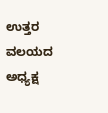ಉತ್ತರ ವಲಯದ ಅಧ್ಯಕ್ಷ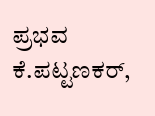ಪ್ರಭವ ಕೆ.ಪಟ್ಟಣಕರ್,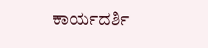ಕಾರ್ಯದರ್ಶಿ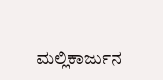ಮಲ್ಲಿಕಾರ್ಜುನ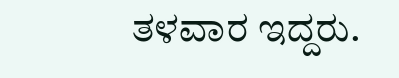ತಳವಾರ ಇದ್ದರು.